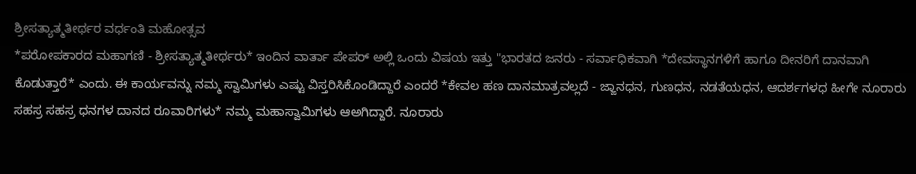ಶ್ರೀಸತ್ಯಾತ್ಮತೀರ್ಥರ ವರ್ಧಂತಿ ಮಹೋತ್ಸವ
*ಪರೋಪಕಾರದ ಮಹಾಗಣಿ - ಶ್ರೀಸತ್ಯಾತ್ಮತೀರ್ಥರು* ಇಂದಿನ ವಾರ್ತಾ ಪೇಪರ್ ಅಲ್ಲಿ ಒಂದು ವಿಷಯ ಇತ್ತು "ಭಾರತದ ಜನರು - ಸರ್ವಾಧಿಕವಾಗಿ *ದೇವಸ್ಥಾನಗಳಿಗೆ ಹಾಗೂ ದೀನರಿಗೆ ದಾನವಾಗಿ ಕೊಡುತ್ತಾರೆ* ಎಂದು. ಈ ಕಾರ್ಯವನ್ನು ನಮ್ಮ ಸ್ವಾಮಿಗಳು ಎಷ್ಟು ವಿಸ್ತರಿಸಿಕೊಂಡಿದ್ದಾರೆ ಎಂದರೆ *ಕೇವಲ ಹಣ ದಾನಮಾತ್ರವಲ್ಲದೆ - ಜ್ಙಾನಧನ, ಗುಣಧನ, ನಡತೆಯಧನ, ಆದರ್ಶಗಳಧ ಹೀಗೇ ನೂರಾರು ಸಹಸ್ರ ಸಹಸ್ರ ಧನಗಳ ದಾನದ ರೂವಾರಿಗಳು* ನಮ್ಮ ಮಹಾಸ್ವಾಮಿಗಳು ಆಅಗಿದ್ದಾರೆ. ನೂರಾರು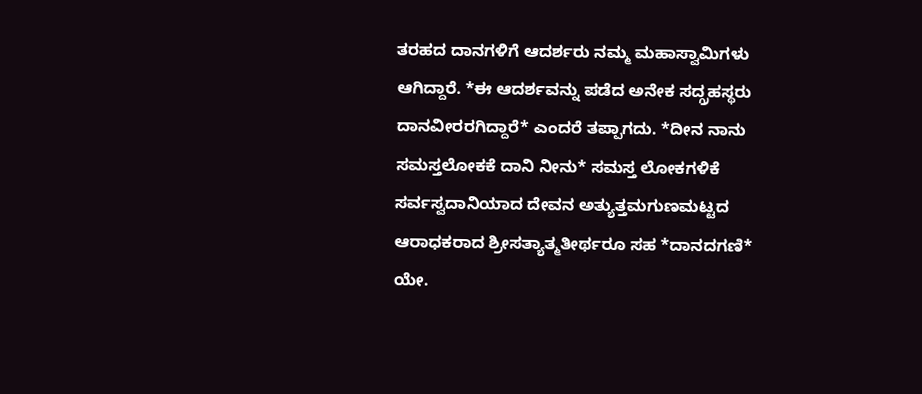ತರಹದ ದಾನಗಳಿಗೆ ಆದರ್ಶರು ನಮ್ಮ ಮಹಾಸ್ವಾಮಿಗಳು ಆಗಿದ್ದಾರೆ. *ಈ ಆದರ್ಶವನ್ನು ಪಡೆದ ಅನೇಕ ಸದ್ಗ್ರಹಸ್ಥರು ದಾನವೀರರಗಿದ್ದಾರೆ* ಎಂದರೆ ತಪ್ಪಾಗದು. *ದೀನ ನಾನು ಸಮಸ್ತಲೋಕಕೆ ದಾನಿ ನೀನು* ಸಮಸ್ತ ಲೋಕಗಳಿಕೆ ಸರ್ವಸ್ವದಾನಿಯಾದ ದೇವನ ಅತ್ಯುತ್ತಮಗುಣಮಟ್ಟದ ಆರಾಧಕರಾದ ಶ್ರೀಸತ್ಯಾತ್ಮತೀರ್ಥರೂ ಸಹ *ದಾನದಗಣಿ* ಯೇ.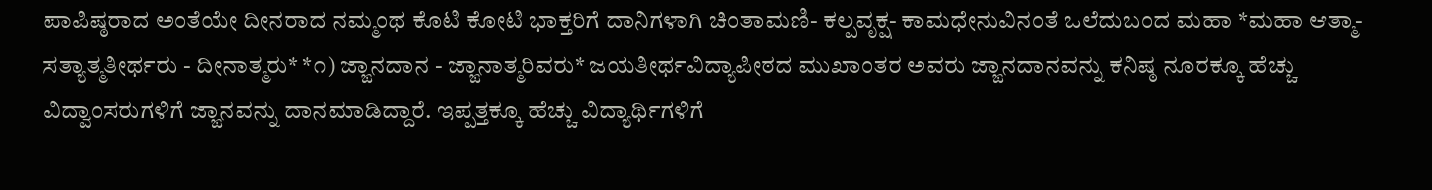ಪಾಪಿಷ್ಠರಾದ ಅಂತೆಯೇ ದೀನರಾದ ನಮ್ಮಂಥ ಕೊಟಿ ಕೋಟಿ ಭಾಕ್ತರಿಗೆ ದಾನಿಗಳಾಗಿ ಚಿಂತಾಮಣಿ- ಕಲ್ಪವೃಕ್ಷ- ಕಾಮಧೇನುವಿನಂತೆ ಒಲೆದುಬಂದ ಮಹಾ *ಮಹಾ ಆತ್ಮಾ- ಸತ್ಯಾತ್ಮತೀರ್ಥರು - ದೀನಾತ್ಮರು* *೧) ಜ್ಙಾನದಾನ - ಜ್ಙಾನಾತ್ಮರಿವರು* ಜಯತೀರ್ಥವಿದ್ಯಾಪೀಠದ ಮುಖಾಂತರ ಅವರು ಜ್ಙಾನದಾನವನ್ನು ಕನಿಷ್ಠ ನೂರಕ್ಕೂ ಹೆಚ್ಚು ವಿದ್ವಾಂಸರುಗಳಿಗೆ ಜ್ಙಾನವನ್ನು ದಾನಮಾಡಿದ್ದಾರೆ. ಇಪ್ಪತ್ತಕ್ಕೂ ಹೆಚ್ಚು ವಿದ್ಯಾರ್ಥಿಗಳಿಗೆ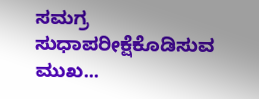ಸಮಗ್ರ ಸುಧಾಪರೀಕ್ಷೆಕೊಡಿಸುವ ಮುಖ...